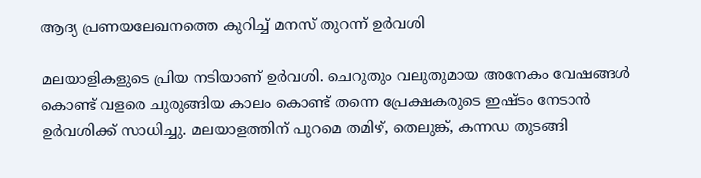ആദ്യ പ്രണയലേഖനത്തെ കുറിച്ച് മനസ് തുറന്ന് ഉര്‍വശി

മലയാളികളുടെ പ്രിയ നടിയാണ് ഉര്‍വശി. ചെറുതും വലുതുമായ അനേകം വേഷങ്ങള്‍ കൊണ്ട് വളരെ ചുരുങ്ങിയ കാലം കൊണ്ട് തന്നെ പ്രേക്ഷകരുടെ ഇഷ്ടം നേടാന്‍ ഉര്‍വശിക്ക് സാധിച്ചു. മലയാളത്തിന് പുറമെ തമിഴ്, തെലുങ്ക്, കന്നഡ തുടങ്ങി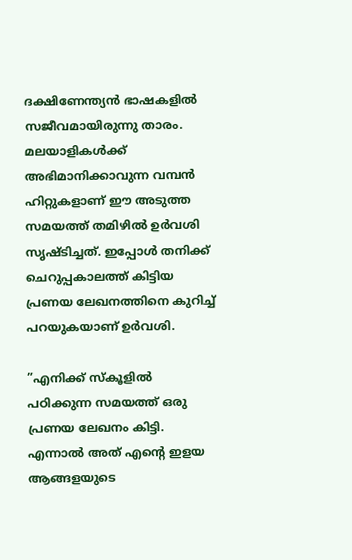ദക്ഷിണേന്ത്യന്‍ ഭാഷകളില്‍ സജീവമായിരുന്നു താരം. മലയാളികള്‍ക്ക് അഭിമാനിക്കാവുന്ന വമ്പന്‍ ഹിറ്റുകളാണ് ഈ അടുത്ത സമയത്ത് തമിഴില്‍ ഉര്‍വശി സൃഷ്ടിച്ചത്. ഇപ്പോള്‍ തനിക്ക് ചെറുപ്പകാലത്ത് കിട്ടിയ പ്രണയ ലേഖനത്തിനെ കുറിച്ച് പറയുകയാണ് ഉര്‍വശി.

”എനിക്ക് സ്‌കൂളില്‍ പഠിക്കുന്ന സമയത്ത് ഒരു പ്രണയ ലേഖനം കിട്ടി. എന്നാല്‍ അത് എന്റെ ഇളയ ആങ്ങളയുടെ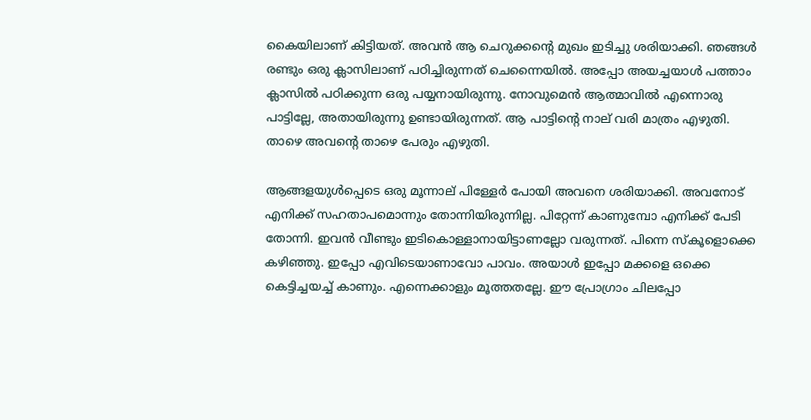കൈയിലാണ് കിട്ടിയത്. അവന്‍ ആ ചെറുക്കന്റെ മുഖം ഇടിച്ചു ശരിയാക്കി. ഞങ്ങള്‍ രണ്ടും ഒരു ക്ലാസിലാണ് പഠിച്ചിരുന്നത് ചെന്നൈയില്‍. അപ്പോ അയച്ചയാള്‍ പത്താം ക്ലാസില്‍ പഠിക്കുന്ന ഒരു പയ്യനായിരുന്നു. നോവുമെന്‍ ആത്മാവില്‍ എന്നൊരു പാട്ടില്ലേ, അതായിരുന്നു ഉണ്ടായിരുന്നത്. ആ പാട്ടിന്റെ നാല് വരി മാത്രം എഴുതി. താഴെ അവന്റെ താഴെ പേരും എഴുതി.

ആങ്ങളയുള്‍പ്പെടെ ഒരു മൂന്നാല് പിള്ളേര്‍ പോയി അവനെ ശരിയാക്കി. അവനോട് എനിക്ക് സഹതാപമൊന്നും തോന്നിയിരുന്നില്ല. പിറ്റേന്ന് കാണുമ്പോ എനിക്ക് പേടി തോന്നി. ഇവന്‍ വീണ്ടും ഇടികൊള്ളാനായിട്ടാണല്ലോ വരുന്നത്. പിന്നെ സ്‌കൂളൊക്കെ കഴിഞ്ഞു. ഇപ്പോ എവിടെയാണാവോ പാവം. അയാള്‍ ഇപ്പോ മക്കളെ ഒക്കെ കെട്ടിച്ചയച്ച് കാണും. എന്നെക്കാളും മൂത്തതല്ലേ. ഈ പ്രോഗ്രാം ചിലപ്പോ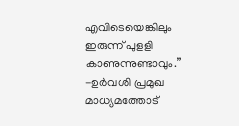എവിടെയെങ്കിലും ഇരുന്ന് പുളളി കാണുന്നുണ്ടാവും.” -ഉര്‍വശി പ്രമുഖ മാധ്യമത്തോട്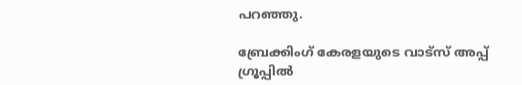പറഞ്ഞു.

ബ്രേക്കിംഗ് കേരളയുടെ വാട്സ് അപ്പ് ഗ്രൂപ്പിൽ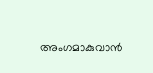അംഗമാകുവാൻ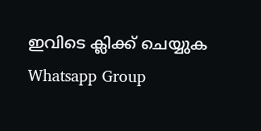ഇവിടെ ക്ലിക്ക് ചെയ്യുക Whatsapp Group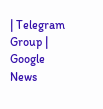| Telegram Group | Google News